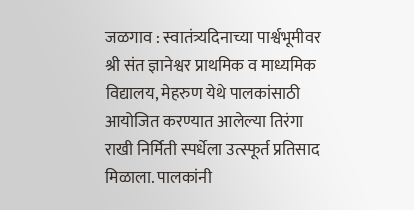जळगाव : स्वातंत्र्यदिनाच्या पार्श्वभूमीवर श्री संत ज्ञानेश्वर प्राथमिक व माध्यमिक विद्यालय, मेहरुण येथे पालकांसाठी आयोजित करण्यात आलेल्या तिरंगा राखी निर्मिती स्पर्धेला उत्स्फूर्त प्रतिसाद मिळाला. पालकांनी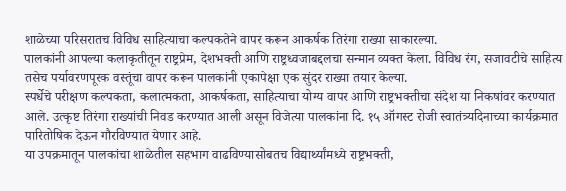शाळेच्या परिसरातच विविध साहित्याचा कल्पकतेने वापर करून आकर्षक तिरंगा राख्या साकारल्या.
पालकांनी आपल्या कलाकृतीतून राष्ट्रप्रेम, देशभक्ती आणि राष्ट्रध्वजाबद्दलचा सन्मान व्यक्त केला. विविध रंग, सजावटीचे साहित्य तसेच पर्यावरणपूरक वस्तूंचा वापर करून पालकांनी एकापेक्षा एक सुंदर राख्या तयार केल्या.
स्पर्धेचे परीक्षण कल्पकता, कलात्मकता, आकर्षकता, साहित्याचा योग्य वापर आणि राष्ट्रभक्तीचा संदेश या निकषांवर करण्यात आले. उत्कृष्ट तिरंगा राख्यांची निवड करण्यात आली असून विजेत्या पालकांना दि. १५ ऑगस्ट रोजी स्वातंत्र्यदिनाच्या कार्यक्रमात पारितोषिक देऊन गौरविण्यात येणार आहे.
या उपक्रमातून पालकांचा शाळेतील सहभाग वाढविण्यासोबतच विद्यार्थ्यांमध्ये राष्ट्रभक्ती,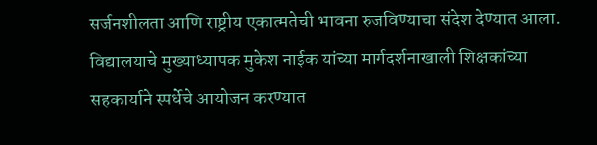सर्जनशीलता आणि राष्ट्रीय एकात्मतेची भावना रुजविण्याचा संदेश देण्यात आला. विद्यालयाचे मुख्याध्यापक मुकेश नाईक यांच्या मार्गदर्शनाखाली शिक्षकांच्या सहकार्याने स्पर्धेचे आयोजन करण्यात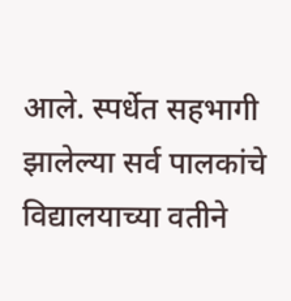आले. स्पर्धेत सहभागी झालेल्या सर्व पालकांचे विद्यालयाच्या वतीने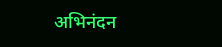अभिनंदन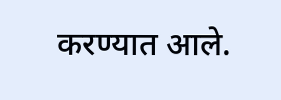करण्यात आले.